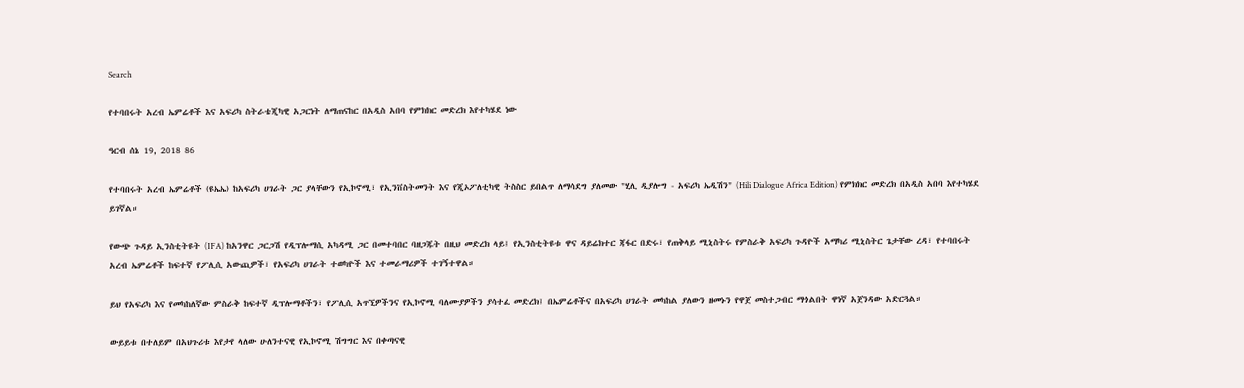Search

የተባበሩት አረብ ኤምሬቶች እና አፍሪካ ስትራቴጂካዊ አጋርነት ለማጠናከር በአዲስ አበባ የምክክር መድረክ እየተካሄደ ነው

ዓርብ ሰኔ 19, 2018 86

የተባበሩት አረብ ኤምሬቶች (ዩኤኤ) ከአፍሪካ ሀገራት ጋር ያላቸውን የኢኮኖሚ፣ የኢንቨስትመንት እና የጂኦፖለቲካዊ ትስስር ይበልጥ ለማሳደግ ያለመው "ሂሊ ዲያሎግ - አፍሪካ ኤዲሽን" (Hili Dialogue Africa Edition) የምክክር መድረክ በአዲስ አበባ እየተካሄደ ይገኛል።

የውጭ ጉዳይ ኢንስቲትዩት (IFA) ከአንዋር ጋርጋሽ የዲፕሎማሲ አካዳሚ ጋር በመተባበር ባዘጋጁት በዚህ መድረክ ላይ፤ የኢንስቲትዩቱ ዋና ዳይሬክተር ጃፋር በድሩ፣ የጠቅላይ ሚኒስትሩ የምስራቅ አፍሪካ ጉዳዮች አማካሪ ሚኒስትር ጌታቸው ረዳ፣ የተባበሩት አረብ ኤምሬቶች ከፍተኛ የፖሊሲ አውጪዎች፣ የአፍሪካ ሀገራት ተወካዮች እና ተመራማሪዎች ተገኝተዋል።

ይህ የአፍሪካ እና የመካከለኛው ምስራቅ ከፍተኛ ዲፕሎማቶችን፣ የፖሊሲ አጥኚዎችንና የኢኮኖሚ ባለሙያዎችን ያሳተፈ መድረክ፤ በኤምሬቶችና በአፍሪካ ሀገራት መካከል ያለውን ዘመኑን የዋጀ መስተጋብር ማጎልበት ዋነኛ አጀንዳው አድርጓል።

ውይይቱ በተለይም በአህጉሪቱ እየታየ ላለው ሁለንተናዊ የኢኮኖሚ ሽግግር እና በቀጣናዊ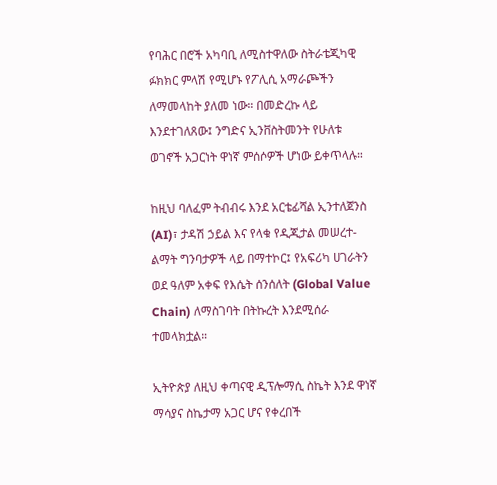የባሕር በሮች አካባቢ ለሚስተዋለው ስትራቴጂካዊ ፉክክር ምላሽ የሚሆኑ የፖሊሲ አማራጮችን ለማመላከት ያለመ ነው። በመድረኩ ላይ እንደተገለጸው፤ ንግድና ኢንቨስትመንት የሁለቱ ወገኖች አጋርነት ዋነኛ ምሰሶዎች ሆነው ይቀጥላሉ።

ከዚህ ባለፈም ትብብሩ እንደ አርቴፊሻል ኢንተለጀንስ (AI)፣ ታዳሽ ኃይል እና የላቁ የዲጂታል መሠረተ-ልማት ግንባታዎች ላይ በማተኮር፤ የአፍሪካ ሀገራትን ወደ ዓለም አቀፍ የእሴት ሰንሰለት (Global Value Chain) ለማስገባት በትኩረት እንደሚሰራ ተመላክቷል።

ኢትዮጵያ ለዚህ ቀጣናዊ ዲፕሎማሲ ስኬት እንደ ዋነኛ ማሳያና ስኬታማ አጋር ሆና የቀረበች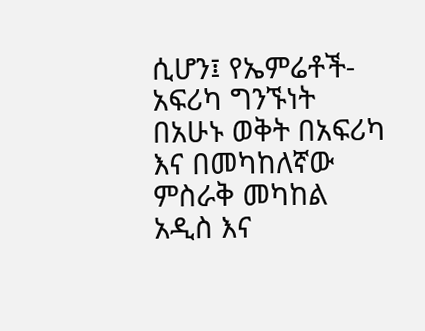ሲሆን፤ የኤምሬቶች-አፍሪካ ግንኙነት በአሁኑ ወቅት በአፍሪካ እና በመካከለኛው ምስራቅ መካከል አዲስ እና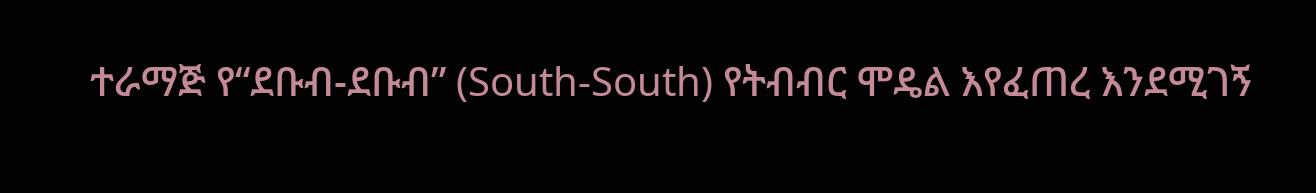ተራማጅ የ“ደቡብ-ደቡብ” (South-South) የትብብር ሞዴል እየፈጠረ እንደሚገኝ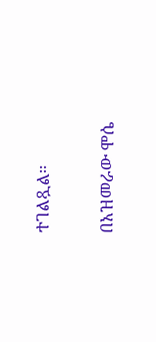ተገልጿል።

በአዝመራው ሞሴ